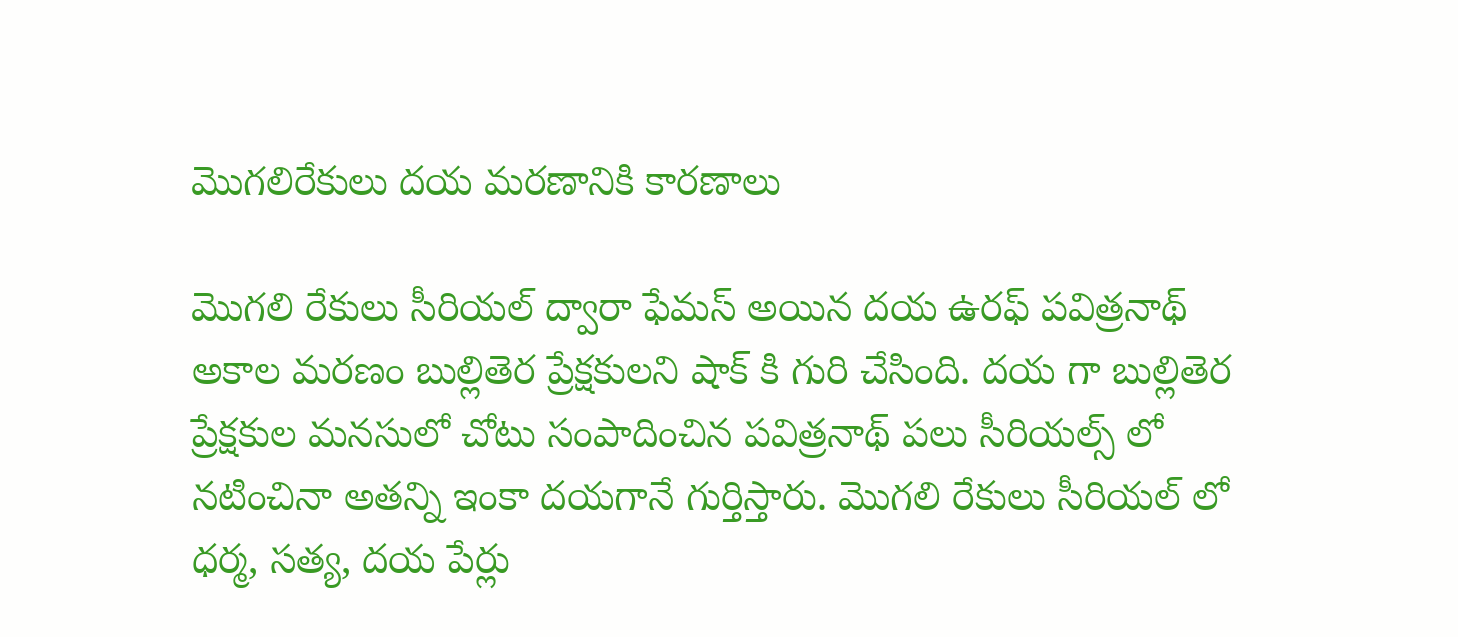మొగలిరేకులు దయ మరణానికి కారణాలు

మొగలి రేకులు సీరియల్ ద్వారా ఫేమస్ అయిన దయ ఉరఫ్ పవిత్రనాథ్ అకాల మరణం బుల్లితెర ప్రేక్షకులని షాక్ కి గురి చేసింది. దయ గా బుల్లితెర ప్రేక్షకుల మనసులో చోటు సంపాదించిన పవిత్రనాథ్ పలు సీరియల్స్ లో నటించినా అతన్ని ఇంకా దయగానే గుర్తిస్తారు. మొగలి రేకులు సీరియల్ లో ధర్మ, సత్య, దయ పేర్లు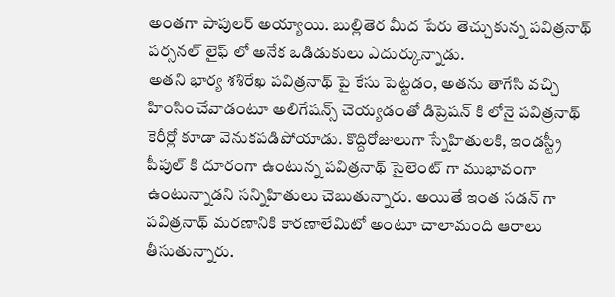అంతగా పాపులర్ అయ్యాయి. బుల్లితెర మీద పేరు తెచ్చుకున్న పవిత్రనాథ్ పర్సనల్ లైఫ్ లో అనేక ఒడిడుకులు ఎదుర్కున్నాడు.
అతని భార్య శశిరేఖ పవిత్రనాథ్ పై కేసు పెట్టడం, అతను తాగేసి వచ్చి హింసించేవాడంటూ అలిగేషన్స్ చెయ్యడంతో డిప్రెషన్ కి లోనై పవిత్రనాథ్ కెరీర్లో కూడా వెనుకపడిపోయాడు. కొద్దిరోజులుగా స్నేహితులకి, ఇండస్ట్రీ పీపుల్ కి దూరంగా ఉంటున్న పవిత్రనాథ్ సైలెంట్ గా ముభావంగా ఉంటున్నాడని సన్నిహితులు చెబుతున్నారు. అయితే ఇంత సడన్ గా పవిత్రనాథ్ మరణానికి కారణాలేమిటో అంటూ చాలామంది ఆరాలు తీసుతున్నారు.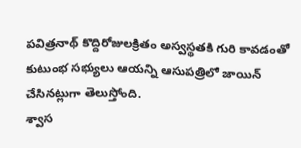పవిత్రనాథ్ కొద్దిరోజులక్రితం అస్వస్థతకి గురి కావడంతో కుటుంభ సభ్యులు ఆయన్ని ఆసుపత్రిలో జాయిన్ చేసినట్లుగా తెలుస్తోంది.
శ్వాస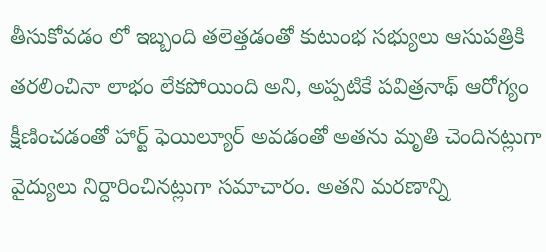తీసుకోవడం లో ఇబ్బంది తలెత్తడంతో కుటుంభ సభ్యులు ఆసుపత్రికి తరలించినా లాభం లేకపోయింది అని, అప్పటికే పవిత్రనాథ్ ఆరోగ్యం క్షీణించడంతో హార్ట్ ఫెయిల్యూర్ అవడంతో అతను మృతి చెందినట్లుగా వైద్యులు నిర్దారించినట్లుగా సమాచారం. అతని మరణాన్ని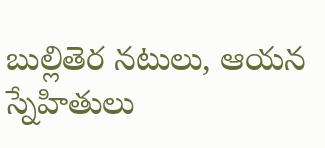బుల్లితెర నటులు, ఆయన స్నేహితులు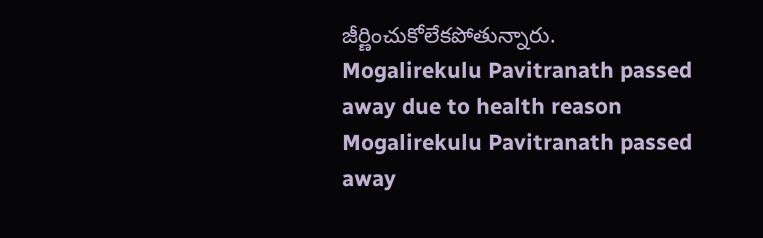జీర్ణించుకోలేకపోతున్నారు.
Mogalirekulu Pavitranath passed away due to health reason
Mogalirekulu Pavitranath passed away